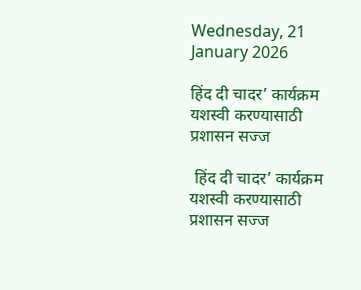Wednesday, 21 January 2026

हिंद दी चादर’ कार्यक्रम यशस्वी करण्यासाठी प्रशासन सज्ज

 हिंद दी चादर’ कार्यक्रम यशस्वी करण्यासाठी प्रशासन सज्ज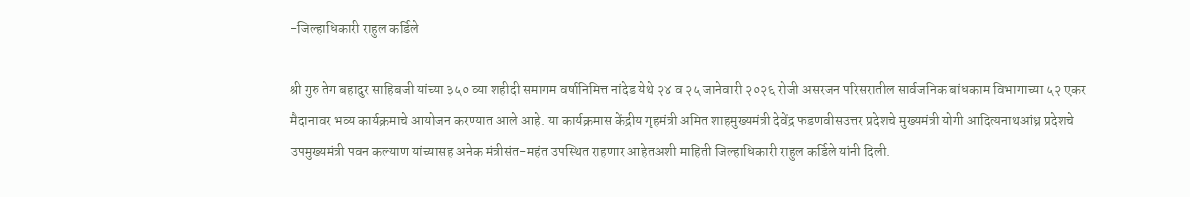-जिल्हाधिकारी राहुल कर्डिले

श्री गुरु तेग बहादुर साहिबजी यांच्या ३५० व्या शहीदी समागम वर्षानिमित्त नांदेड येथे २४ व २५ जानेवारी २०२६ रोजी असरजन परिसरातील सार्वजनिक बांधकाम विभागाच्या ५२ एकर मैदानावर भव्य कार्यक्रमाचे आयोजन करण्यात आले आहे. या कार्यक्रमास केंद्रीय गृहमंत्री अमित शाहमुख्यमंत्री देवेंद्र फडणवीसउत्तर प्रदेशचे मुख्यमंत्री योगी आदित्यनाथआंध्र प्रदेशचे उपमुख्यमंत्री पवन कल्याण यांच्यासह अनेक मंत्रीसंत-महंत उपस्थित राहणार आहेतअशी माहिती जिल्हाधिकारी राहुल कर्डिले यांनी दिली.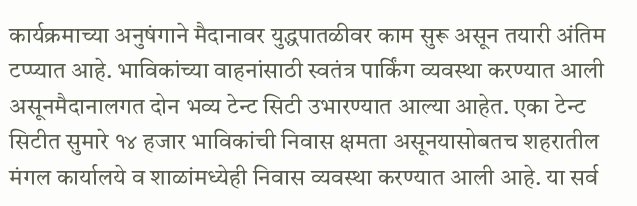कार्यक्रमाच्या अनुषंगाने मैदानावर युद्धपातळीवर काम सुरू असून तयारी अंतिम टप्प्यात आहे. भाविकांच्या वाहनांसाठी स्वतंत्र पार्किंग व्यवस्था करण्यात आली असूनमैदानालगत दोन भव्य टेन्ट सिटी उभारण्यात आल्या आहेत. एका टेन्ट सिटीत सुमारे १४ हजार भाविकांची निवास क्षमता असूनयासोबतच शहरातील मंगल कार्यालये व शाळांमध्येही निवास व्यवस्था करण्यात आली आहे. या सर्व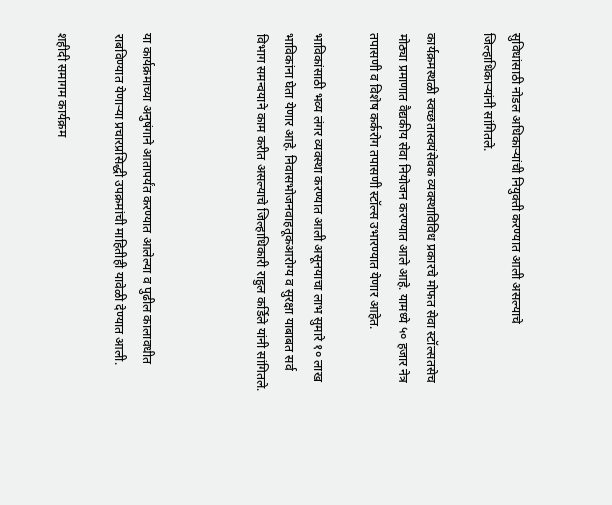सुविधांसाठी नोडल अधिकाऱ्यांची नियुक्ती करण्यात आली असल्याचे जिल्हाधिकाऱ्यांनी सांगितले.

कार्यक्रमस्थळी स्वच्छतास्वयंसेवक व्यवस्थाविविध प्रकारचे मोफत सेवा स्टॉल्सतसेच मोठ्या प्रमाणात वैद्यकीय सेवा नियोजन करण्यात आले आहे. यामध्ये ५० हजार नेत्र तपासणी व विशेष कर्करोग तपासणी स्टॉल्स उभारण्यात येणार आहेत.

भाविकांसाठी भव्य लंगर व्यवस्था करण्यात आली असूनयाचा लाभ सुमारे १० लाख भाविकांना घेता येणार आहे. निवासभोजनवाहतूकआरोग्य व सुरक्षा याबाबत सर्व विभाग समन्वयाने काम करीत असल्याचे जिल्हाधिकारी राहुल कर्डिले यांनी सांगितले.



या कार्यक्रमाच्या अनुषंगाने आतापर्यंत करण्यात आलेल्या व पुढील कालावधीत राबविण्यात येणाऱ्या प्रचारप्रसिद्धी उपक्रमांची माहितीही यावेळी देण्यात आली.

शहीदी समागम कार्यक्रम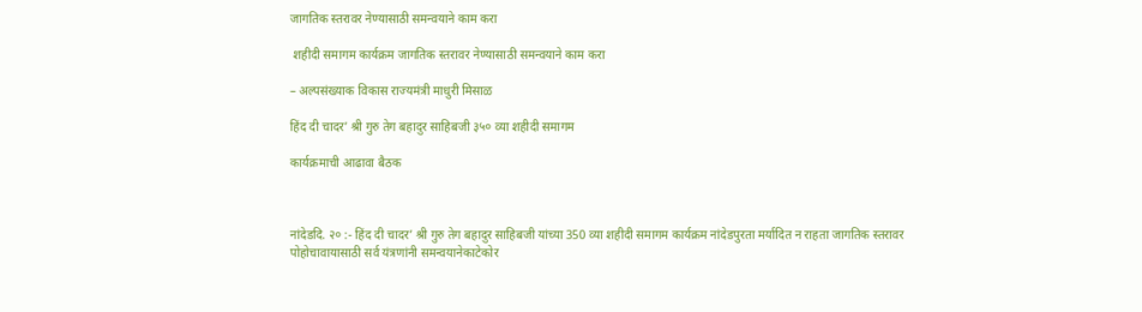जागतिक स्तरावर नेण्यासाठी समन्वयाने काम करा

 शहीदी समागम कार्यक्रम जागतिक स्तरावर नेण्यासाठी समन्वयाने काम करा

– अल्पसंख्याक विकास राज्यमंत्री माधुरी मिसाळ

हिंद दी चादर’ श्री गुरु तेग बहादुर साहिबजी ३५० व्या शहीदी समागम

कार्यक्रमाची आढावा बैठक



नांदेडदि. २० :- हिंद दी चादर’ श्री गुरु तेग बहादुर साहिबजी यांच्या 350 व्या शहीदी समागम कार्यक्रम नांदेडपुरता मर्यादित न राहता जागतिक स्तरावर पोहोचावायासाठी सर्व यंत्रणांनी समन्वयानेकाटेकोर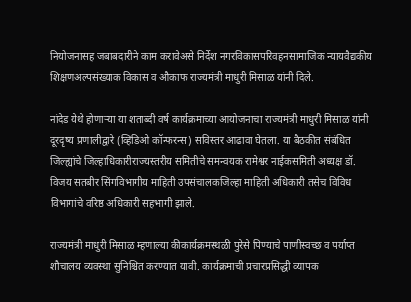नियोजनासह जबाबदारीने काम करावेअसे निर्देश नगरविकासपरिवहनसामाजिक न्यायवैद्यकीय शिक्षणअल्पसंख्याक विकास व औकाफ राज्यमंत्री माधुरी मिसाळ यांनी दिले.

नांदेड येथे होणाऱ्या या शताब्दी वर्ष कार्यक्रमाच्या आयोजनाचा राज्यमंत्री माधुरी मिसाळ यांनी दूरदृष्य प्रणालीद्वारे (व्हिडिओ कॉन्फरन्स) सविस्तर आढावा घेतला. या बैठकीत संबंधित जिल्ह्यांचे जिल्हाधिकारीराज्यस्तरीय समितीचे समन्वयक रामेश्वर नाईकसमिती अध्यक्ष डॉ. विजय सतबीर सिंगविभागीय माहिती उपसंचालकजिल्हा माहिती अधिकारी तसेच विविध विभागांचे वरिष्ठ अधिकारी सहभागी झाले.

राज्यमंत्री माधुरी मिसाळ म्हणाल्या कीकार्यक्रमस्थळी पुरेसे पिण्याचे पाणीस्वच्छ व पर्याप्त शौचालय व्यवस्था सुनिश्चित करण्यात यावी. कार्यक्रमाची प्रचारप्रसिद्धी व्यापक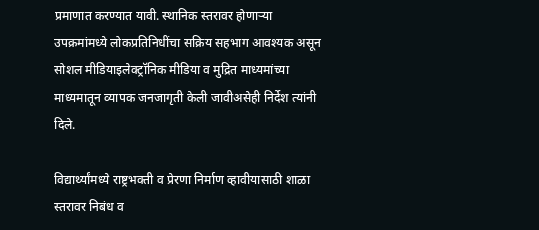प्रमाणात करण्यात यावी. स्थानिक स्तरावर होणाऱ्या उपक्रमांमध्ये लोकप्रतिनिधींचा सक्रिय सहभाग आवश्यक असून सोशल मीडियाइलेक्ट्रॉनिक मीडिया व मुद्रित माध्यमांच्या माध्यमातून व्यापक जनजागृती केली जावीअसेही निर्देश त्यांनी दिले.

विद्यार्थ्यांमध्ये राष्ट्रभक्ती व प्रेरणा निर्माण व्हावीयासाठी शाळा स्तरावर निबंध व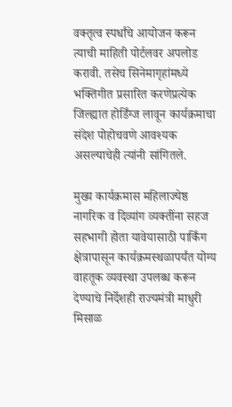वक्तृत्व स्पर्धांचे आयोजन करून त्याची माहिती पोर्टलवर अपलोड करावी. तसेच सिनेमागृहांमध्ये भक्तिगीत प्रसारित करणेप्रत्येक जिल्ह्यात होर्डिंग्ज लावून कार्यक्रमाचा संदेश पोहोचवणे आवश्यक असल्याचेही त्यांनी सांगितले.

मुख्य कार्यक्रमास महिलाज्येष्ठ नागरिक व दिव्यांग व्यक्तींना सहज सहभागी होता यावेयासाठी पार्किंग क्षेत्रापासून कार्यक्रमस्थळापर्यंत योग्य वाहतूक व्यवस्था उपलब्ध करून देण्याचे निर्देशही राज्यमंत्री माधुरी मिसाळ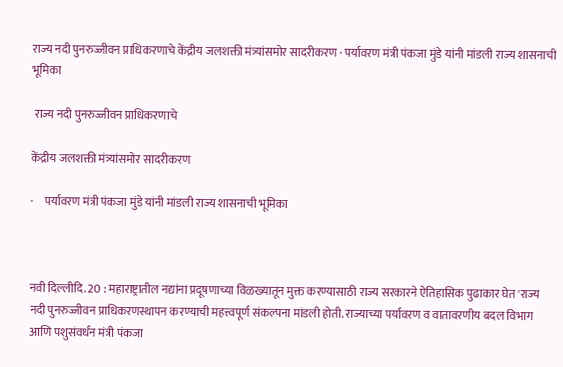राज्य नदी पुनरुज्जीवन प्राधिकरणाचे केंद्रीय जलशक्ती मंत्र्यांसमोर सादरीकरण · पर्यावरण मंत्री पंकजा मुंडे यांनी मांडली राज्य शासनाची भूमिका

 राज्य नदी पुनरुज्जीवन प्राधिकरणाचे

केंद्रीय जलशक्ती मंत्र्यांसमोर सादरीकरण

·     पर्यावरण मंत्री पंकजा मुंडे यांनी मांडली राज्य शासनाची भूमिका



नवी दिल्लीदि. 20 : महाराष्ट्रातील नद्यांना प्रदूषणाच्या विळख्यातून मुक्त करण्यासाठी राज्य सरकारने ऐतिहासिक पुढाकार घेत 'राज्य नदी पुनरुज्जीवन प्राधिकरणस्थापन करण्याची महत्त्वपूर्ण संकल्पना मांडली होती. राज्याच्या पर्यावरण व वातावरणीय बदल विभाग आणि पशुसंवर्धन मंत्री पंकजा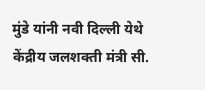मुंडे यांनी नवी दिल्ली येथे केंद्रीय जलशक्ती मंत्री सी.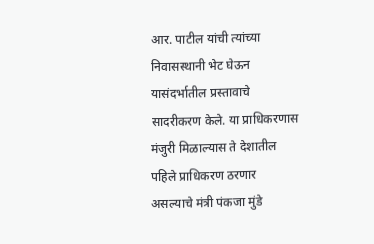आर. पाटील यांची त्यांच्या निवासस्थानी भेट घेऊन यासंदर्भातील प्रस्तावाचे सादरीकरण केले. या प्राधिकरणास मंजुरी मिळाल्यास ते देशातील पहिले प्राधिकरण ठरणार असल्याचे मंत्री पंकजा मुंडे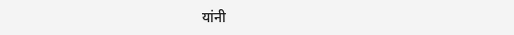यांनी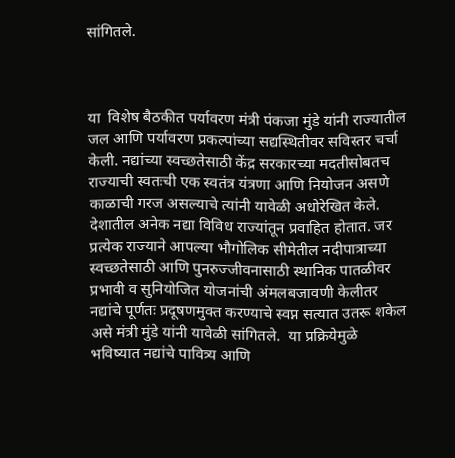सांगितले.



या  विशेष बैठकीत पर्यावरण मंत्री पंकजा मुंडे यांनी राज्यातील जल आणि पर्यावरण प्रकल्पांच्या सद्यस्थितीवर सविस्तर चर्चा केली. नद्यांच्या स्वच्छतेसाठी केंद्र सरकारच्या मदतीसोबतच राज्याची स्वतःची एक स्वतंत्र यंत्रणा आणि नियोजन असणे काळाची गरज असल्याचे त्यांनी यावेळी अधोरेखित केले. देशातील अनेक नद्या विविध राज्यांतून प्रवाहित होतात. जर प्रत्येक राज्याने आपल्या भौगोलिक सीमेतील नदीपात्राच्या स्वच्छतेसाठी आणि पुनरुज्जीवनासाठी स्थानिक पातळीवर प्रभावी व सुनियोजित योजनांची अंमलबजावणी केलीतर नद्यांचे पूर्णतः प्रदूषणमुक्त करण्याचे स्वप्न सत्यात उतरू शकेल असे मंत्री मुंडे यांनी यावेळी सांगितले.  या प्रक्रियेमुळे भविष्यात नद्यांचे पावित्र्य आणि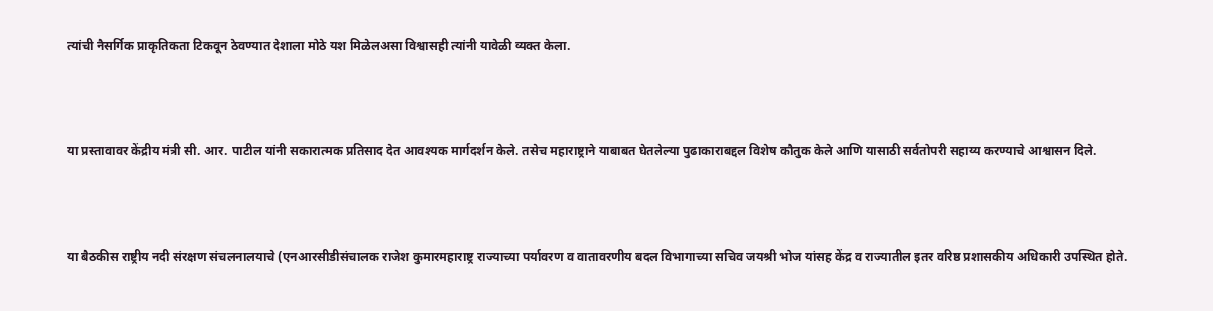त्यांची नैसर्गिक प्राकृतिकता टिकवून ठेवण्यात देशाला मोठे यश मिळेलअसा विश्वासही त्यांनी यावेळी व्यक्त केला.



या प्रस्तावावर केंद्रीय मंत्री सी. आर. पाटील यांनी सकारात्मक प्रतिसाद देत आवश्यक मार्गदर्शन केले. तसेच महाराष्ट्राने याबाबत घेतलेल्या पुढाकाराबद्दल विशेष कौतुक केले आणि यासाठी सर्वतोपरी सहाय्य करण्याचे आश्वासन दिले.



या बैठकीस राष्ट्रीय नदी संरक्षण संचलनालयाचे (एनआरसीडीसंचालक राजेश कुमारमहाराष्ट्र राज्याच्या पर्यावरण व वातावरणीय बदल विभागाच्या सचिव जयश्री भोज यांसह केंद्र व राज्यातील इतर वरिष्ठ प्रशासकीय अधिकारी उपस्थित होते.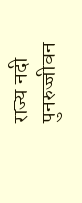राज्य नदी पुनरुज्जीवन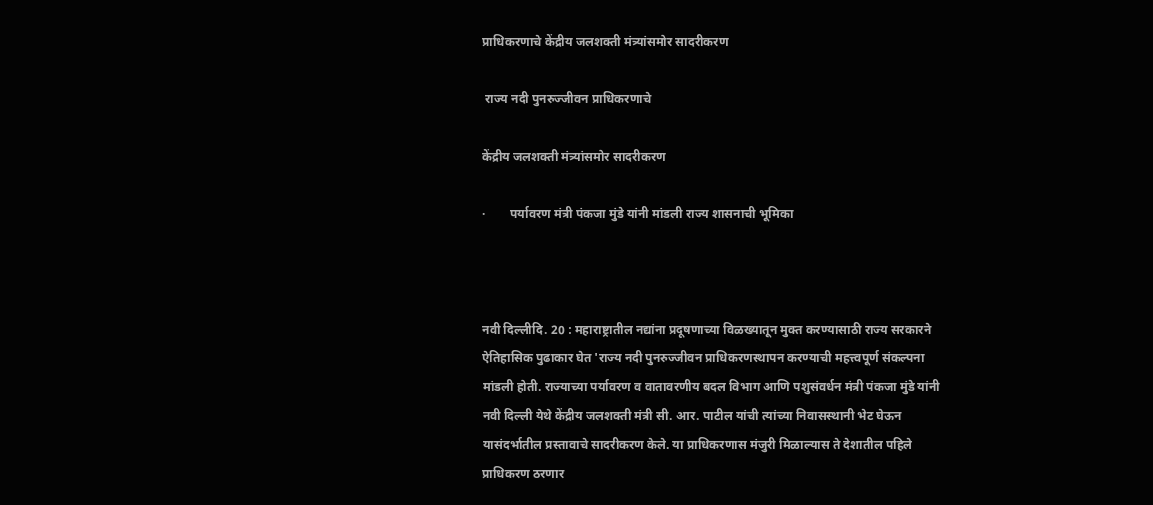प्राधिकरणाचे केंद्रीय जलशक्ती मंत्र्यांसमोर सादरीकरण

 राज्य नदी पुनरुज्जीवन प्राधिकरणाचे

केंद्रीय जलशक्ती मंत्र्यांसमोर सादरीकरण

·        पर्यावरण मंत्री पंकजा मुंडे यांनी मांडली राज्य शासनाची भूमिका



नवी दिल्लीदि. 20 : महाराष्ट्रातील नद्यांना प्रदूषणाच्या विळख्यातून मुक्त करण्यासाठी राज्य सरकारने ऐतिहासिक पुढाकार घेत 'राज्य नदी पुनरुज्जीवन प्राधिकरणस्थापन करण्याची महत्त्वपूर्ण संकल्पना मांडली होती. राज्याच्या पर्यावरण व वातावरणीय बदल विभाग आणि पशुसंवर्धन मंत्री पंकजा मुंडे यांनी नवी दिल्ली येथे केंद्रीय जलशक्ती मंत्री सी. आर. पाटील यांची त्यांच्या निवासस्थानी भेट घेऊन यासंदर्भातील प्रस्तावाचे सादरीकरण केले. या प्राधिकरणास मंजुरी मिळाल्यास ते देशातील पहिले प्राधिकरण ठरणार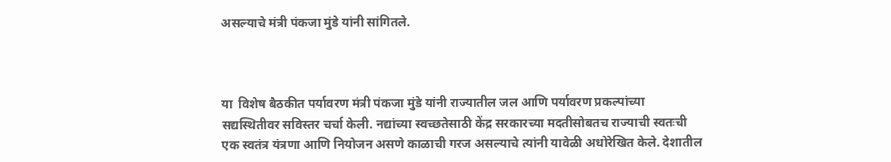असल्याचे मंत्री पंकजा मुंडे यांनी सांगितले.



या  विशेष बैठकीत पर्यावरण मंत्री पंकजा मुंडे यांनी राज्यातील जल आणि पर्यावरण प्रकल्पांच्या सद्यस्थितीवर सविस्तर चर्चा केली. नद्यांच्या स्वच्छतेसाठी केंद्र सरकारच्या मदतीसोबतच राज्याची स्वतःची एक स्वतंत्र यंत्रणा आणि नियोजन असणे काळाची गरज असल्याचे त्यांनी यावेळी अधोरेखित केले. देशातील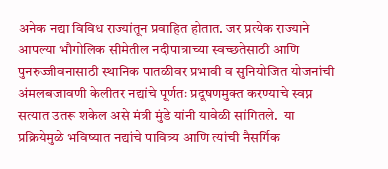अनेक नद्या विविध राज्यांतून प्रवाहित होतात. जर प्रत्येक राज्याने आपल्या भौगोलिक सीमेतील नदीपात्राच्या स्वच्छतेसाठी आणि पुनरुज्जीवनासाठी स्थानिक पातळीवर प्रभावी व सुनियोजित योजनांची अंमलबजावणी केलीतर नद्यांचे पूर्णतः प्रदूषणमुक्त करण्याचे स्वप्न सत्यात उतरू शकेल असे मंत्री मुंडे यांनी यावेळी सांगितले.  या प्रक्रियेमुळे भविष्यात नद्यांचे पावित्र्य आणि त्यांची नैसर्गिक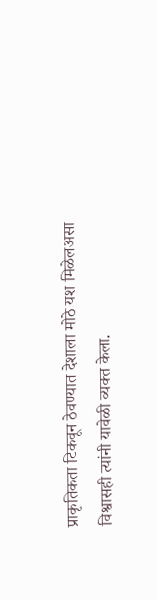प्राकृतिकता टिकवून ठेवण्यात देशाला मोठे यश मिळेलअसा विश्वासही त्यांनी यावेळी व्यक्त केला.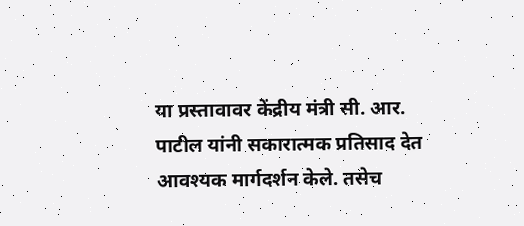या प्रस्तावावर केंद्रीय मंत्री सी. आर. पाटील यांनी सकारात्मक प्रतिसाद देत आवश्यक मार्गदर्शन केले. तसेच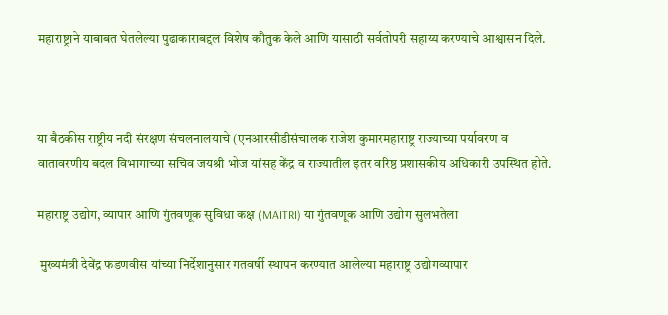महाराष्ट्राने याबाबत घेतलेल्या पुढाकाराबद्दल विशेष कौतुक केले आणि यासाठी सर्वतोपरी सहाय्य करण्याचे आश्वासन दिले.



या बैठकीस राष्ट्रीय नदी संरक्षण संचलनालयाचे (एनआरसीडीसंचालक राजेश कुमारमहाराष्ट्र राज्याच्या पर्यावरण व वातावरणीय बदल विभागाच्या सचिव जयश्री भोज यांसह केंद्र व राज्यातील इतर वरिष्ठ प्रशासकीय अधिकारी उपस्थित होते.

महाराष्ट्र उद्योग, व्यापार आणि गुंतवणूक सुविधा कक्ष (MAITRI) या गुंतवणूक आणि उद्योग सुलभतेला

 मुख्यमंत्री देवेंद्र फडणवीस यांच्या निर्देशानुसार गतवर्षी स्थापन करण्यात आलेल्या महाराष्ट्र उद्योगव्यापार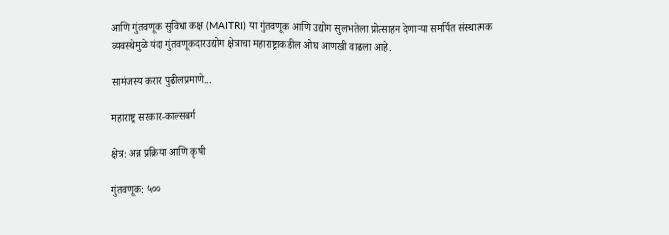आणि गुंतवणूक सुविधा कक्ष (MAITRI) या गुंतवणूक आणि उद्योग सुलभतेला प्रोत्साहन देणाऱ्या समर्पित संस्थात्मक व्यवस्थेमुळे यंदा गुंतवणूकदारउद्योग क्षेत्राचा महाराष्ट्राकडील ओघ आणखी वाढला आहे.

सामंजस्य करार पुढीलप्रमाणे...

महाराष्ट्र सरकार-काल्सबर्ग

क्षेत्र: अन्न प्रक्रिया आणि कृषी

गुंतवणूक: ५००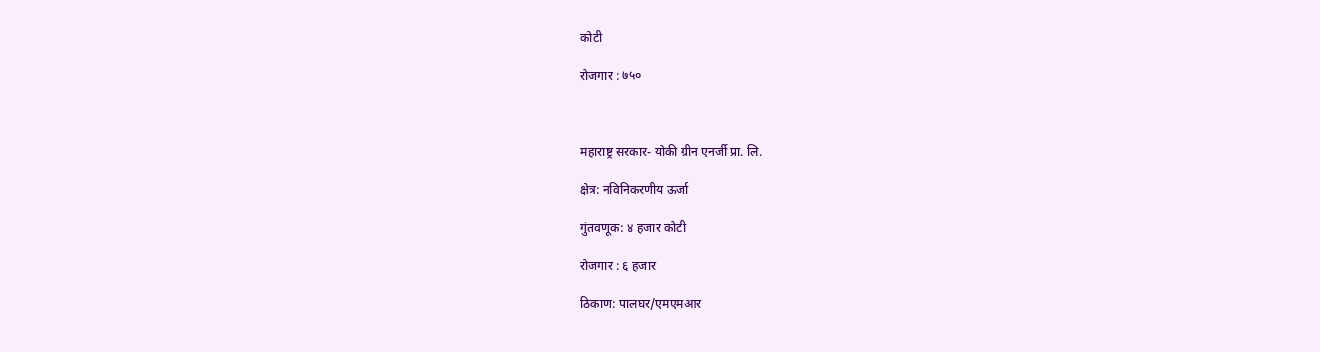कोटी

रोजगार : ७५०



महाराष्ट्र सरकार- योकी ग्रीन एनर्जी प्रा. लि.

क्षेत्र: नविनिकरणीय ऊर्जा

गुंतवणूक: ४ हजार कोटी

रोजगार : ६ हजार

ठिकाण: पालघर/एमएमआर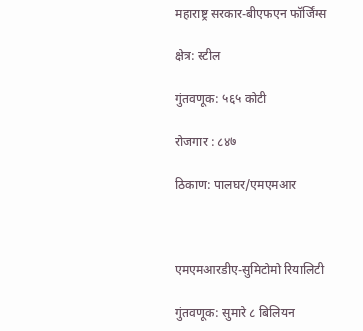महाराष्ट्र सरकार-बीएफएन फॉर्जिंग्स

क्षेत्र: स्टील

गुंतवणूक: ५६५ कोटी

रोजगार : ८४७

ठिकाण: पालघर/एमएमआर



एमएमआरडीए-सुमिटोमो रियालिटी

गुंतवणूक: सुमारे ८ बिलियन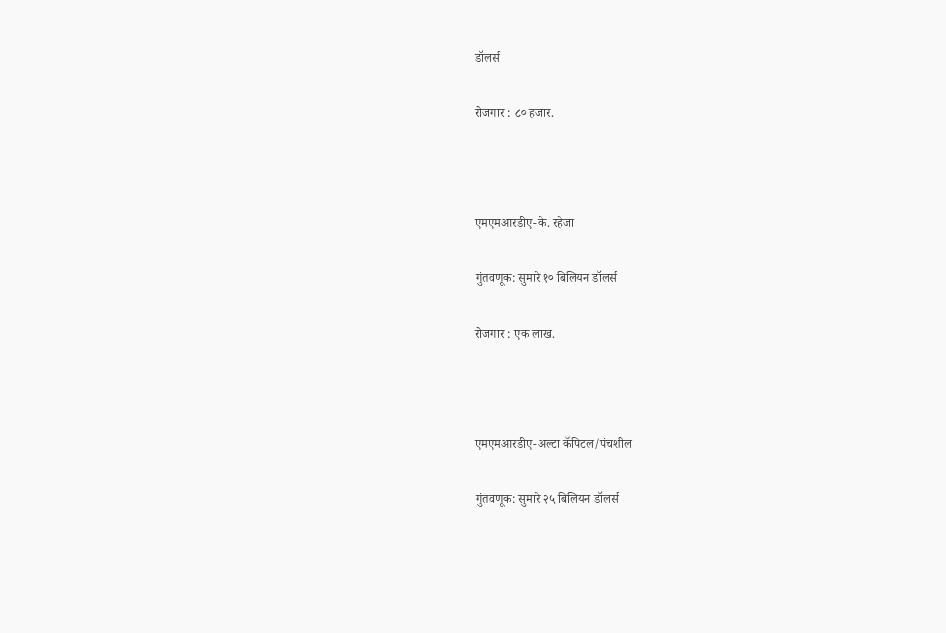डॉलर्स

रोजगार : ८० हजार.



एमएमआरडीए-के. रहेजा

गुंतवणूक: सुमारे १० बिलियन डॉलर्स

रोजगार : एक लाख.



एमएमआरडीए-अल्टा कॅपिटल/पंचशील

गुंतवणूक: सुमारे २५ बिलियन डॉलर्स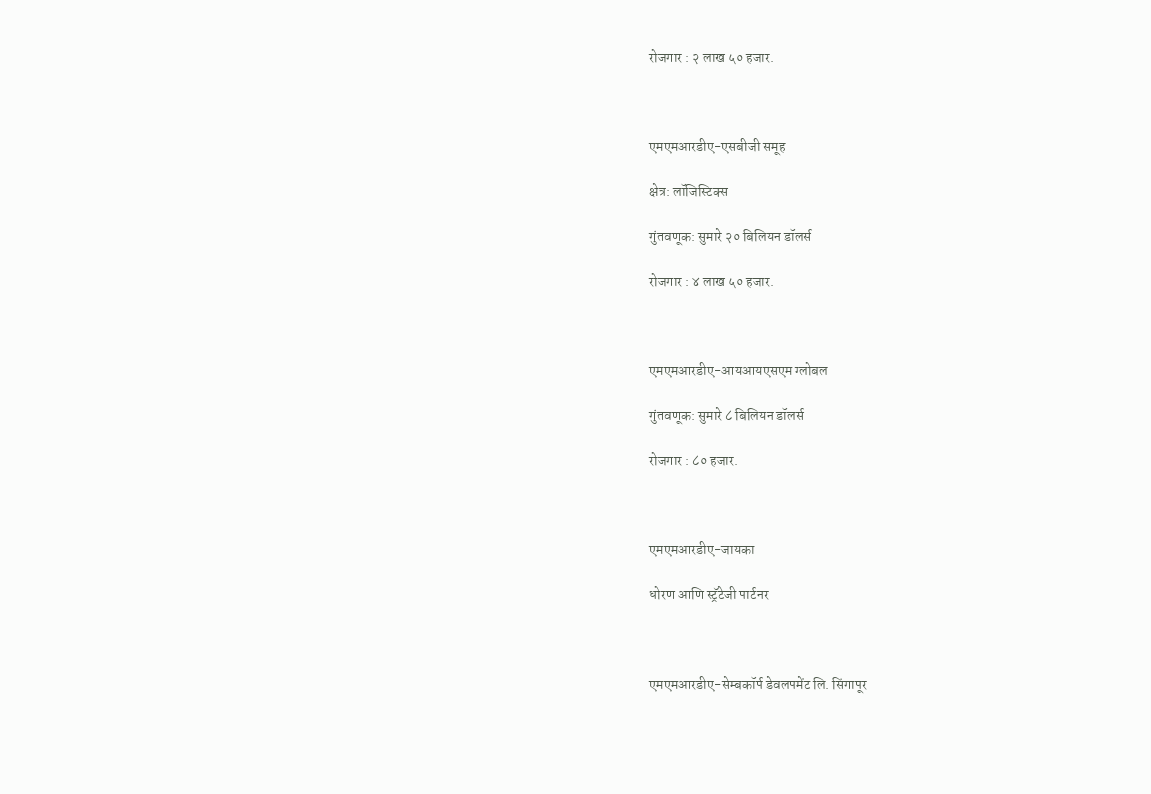रोजगार : २ लाख ५० हजार.



एमएमआरडीए-एसबीजी समूह

क्षेत्र: लॉजिस्टिक्स

गुंतवणूक: सुमारे २० बिलियन डॉलर्स

रोजगार : ४ लाख ५० हजार.



एमएमआरडीए-आयआयएसएम ग्लोबल

गुंतवणूक: सुमारे ८ बिलियन डॉलर्स

रोजगार : ८० हजार.



एमएमआरडीए-जायका

धोरण आणि स्ट्रॅटेजी पार्टनर



एमएमआरडीए-सेम्बकॉर्प डेवलपमेंट लि. सिंगापूर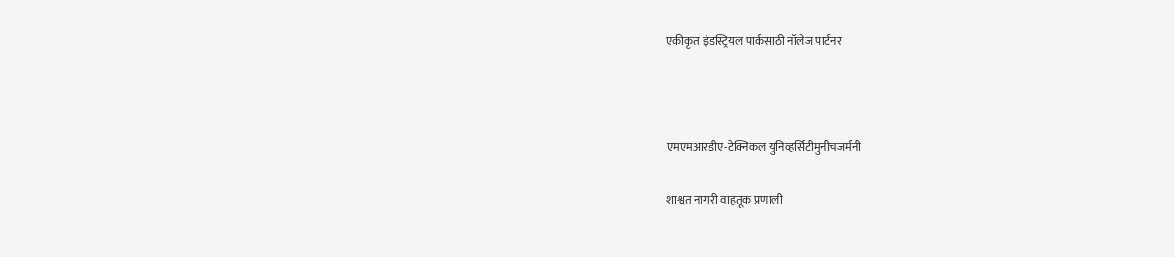एकीकृत इंडस्ट्रियल पार्कसाठी नॉलेज पार्टनर



एमएमआरडीए-टेक्निकल युनिव्हर्सिटीमुनीचजर्मनी

शाश्वत नागरी वाहतूक प्रणाली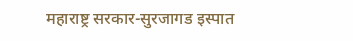महाराष्ट्र सरकार-सुरजागड इस्पात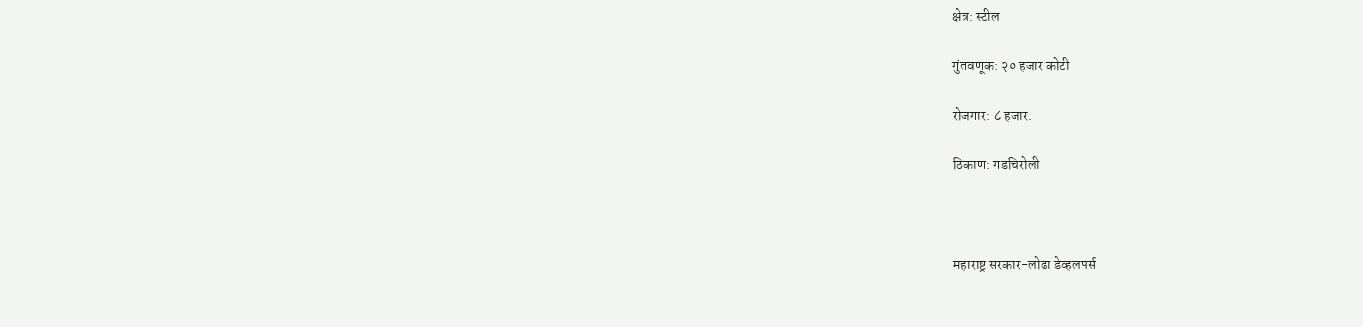क्षेत्र: स्टील

गुंतवणूक: २० हजार कोटी

रोजगार: ८ हजार.

ठिकाण: गडचिरोली



महाराष्ट्र सरकार-लोढा डेव्हलपर्स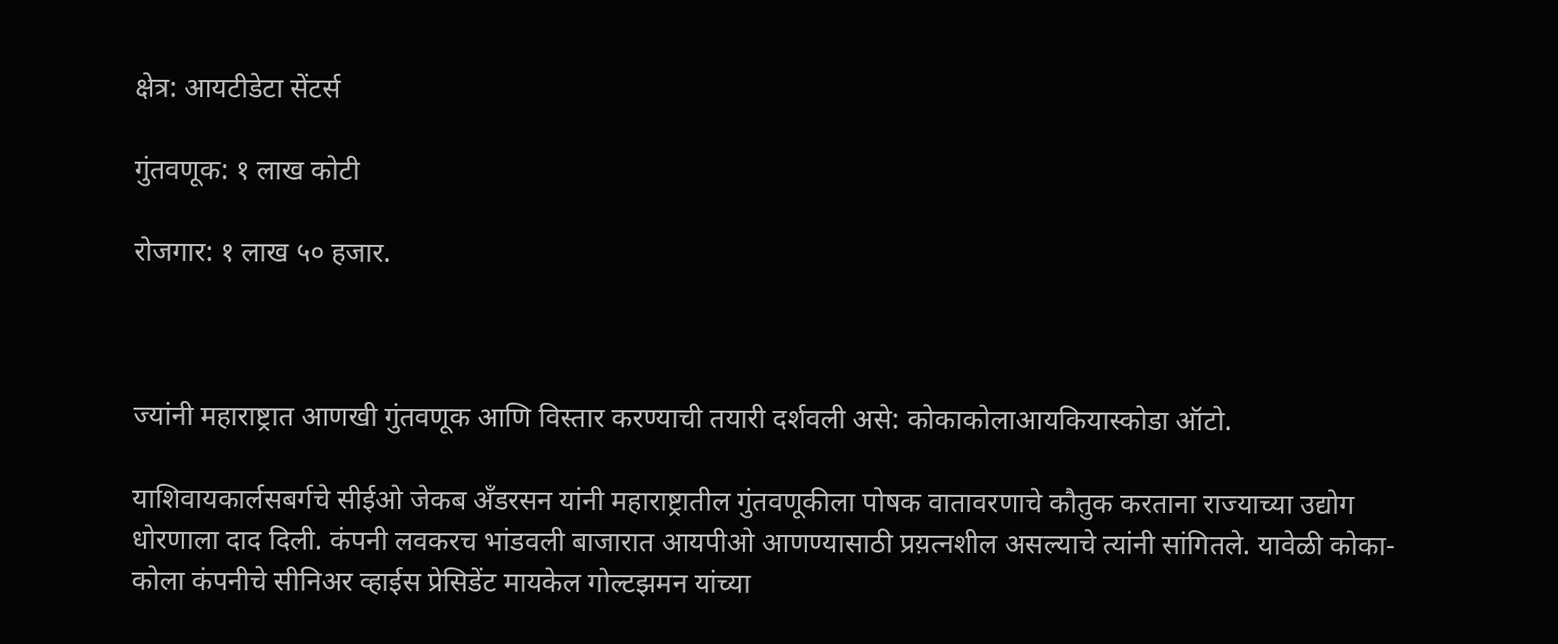क्षेत्र: आयटीडेटा सेंटर्स

गुंतवणूक: १ लाख कोटी

रोजगार: १ लाख ५० हजार.



ज्यांनी महाराष्ट्रात आणखी गुंतवणूक आणि विस्तार करण्याची तयारी दर्शवली असे: कोकाकोलाआयकियास्कोडा ऑटो.

याशिवायकार्लसबर्गचे सीईओ जेकब अँडरसन यांनी महाराष्ट्रातील गुंतवणूकीला पोषक वातावरणाचे कौतुक करताना राज्याच्या उद्योग धोरणाला दाद दिली. कंपनी लवकरच भांडवली बाजारात आयपीओ आणण्यासाठी प्रय़त्नशील असल्याचे त्यांनी सांगितले. यावेळी कोका-कोला कंपनीचे सीनिअर व्हाईस प्रेसिडेंट मायकेल गोल्टझमन यांच्या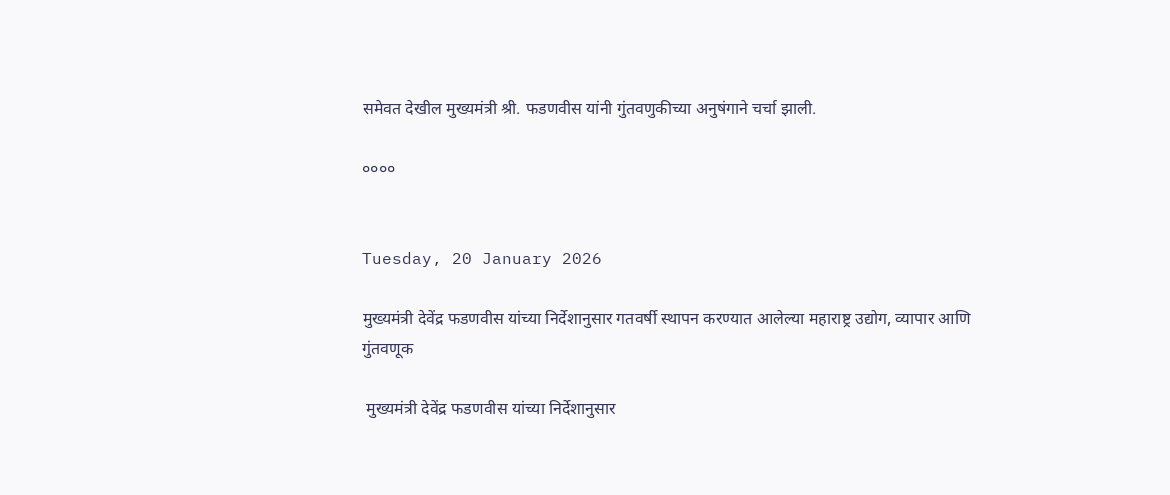समेवत देखील मुख्यमंत्री श्री. फडणवीस यांनी गुंतवणुकीच्या अनुषंगाने चर्चा झाली.

००००


Tuesday, 20 January 2026

मुख्यमंत्री देवेंद्र फडणवीस यांच्या निर्देशानुसार गतवर्षी स्थापन करण्यात आलेल्या महाराष्ट्र उद्योग, व्यापार आणि गुंतवणूक

 मुख्यमंत्री देवेंद्र फडणवीस यांच्या निर्देशानुसार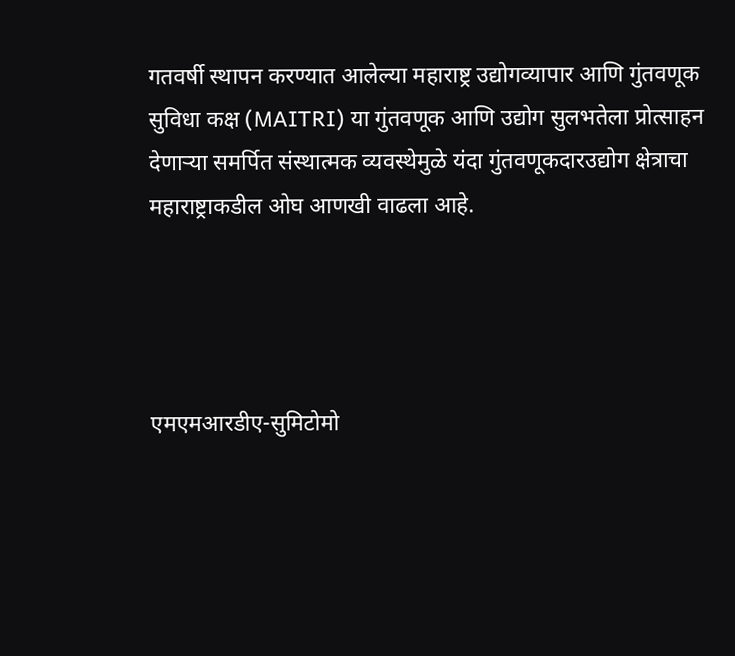गतवर्षी स्थापन करण्यात आलेल्या महाराष्ट्र उद्योगव्यापार आणि गुंतवणूक सुविधा कक्ष (MAITRI) या गुंतवणूक आणि उद्योग सुलभतेला प्रोत्साहन देणाऱ्या समर्पित संस्थात्मक व्यवस्थेमुळे यंदा गुंतवणूकदारउद्योग क्षेत्राचा महाराष्ट्राकडील ओघ आणखी वाढला आहे.




एमएमआरडीए-सुमिटोमो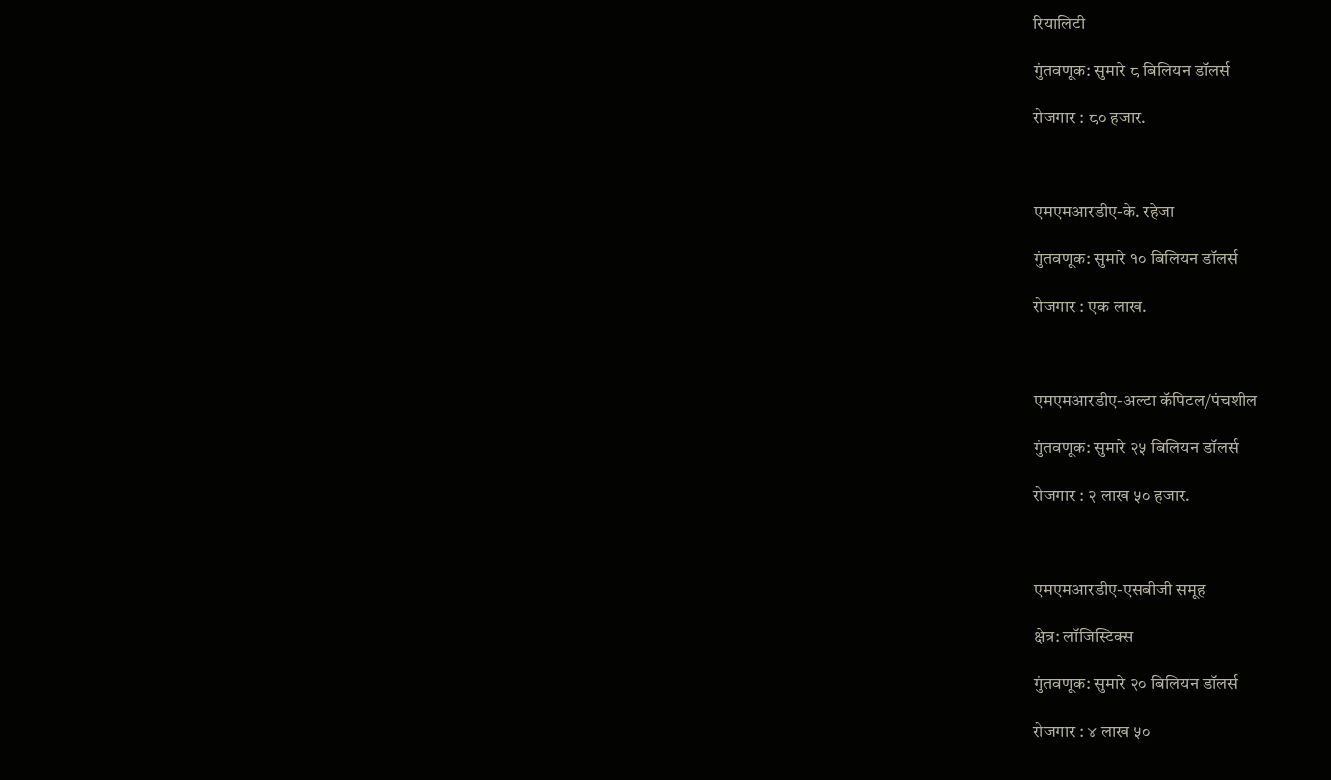रियालिटी

गुंतवणूक: सुमारे ८ बिलियन डॉलर्स

रोजगार : ८० हजार.



एमएमआरडीए-के. रहेजा

गुंतवणूक: सुमारे १० बिलियन डॉलर्स

रोजगार : एक लाख.



एमएमआरडीए-अल्टा कॅपिटल/पंचशील

गुंतवणूक: सुमारे २५ बिलियन डॉलर्स

रोजगार : २ लाख ५० हजार.



एमएमआरडीए-एसबीजी समूह

क्षेत्र: लॉजिस्टिक्स

गुंतवणूक: सुमारे २० बिलियन डॉलर्स

रोजगार : ४ लाख ५०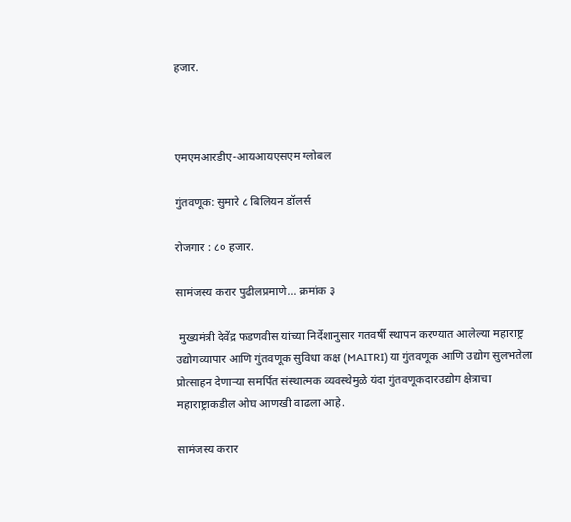हजार.



एमएमआरडीए-आयआयएसएम ग्लोबल

गुंतवणूक: सुमारे ८ बिलियन डॉलर्स

रोजगार : ८० हजार.

सामंजस्य करार पुढीलप्रमाणे... क्रमांक ३

 मुख्यमंत्री देवेंद्र फडणवीस यांच्या निर्देशानुसार गतवर्षी स्थापन करण्यात आलेल्या महाराष्ट्र उद्योगव्यापार आणि गुंतवणूक सुविधा कक्ष (MAITRI) या गुंतवणूक आणि उद्योग सुलभतेला प्रोत्साहन देणाऱ्या समर्पित संस्थात्मक व्यवस्थेमुळे यंदा गुंतवणूकदारउद्योग क्षेत्राचा महाराष्ट्राकडील ओघ आणखी वाढला आहे.

सामंजस्य करार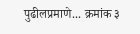पुढीलप्रमाणे... क्रमांक ३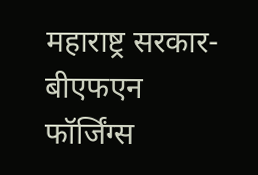महाराष्ट्र सरकार-बीएफएन फॉर्जिंग्स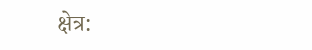क्षेत्र: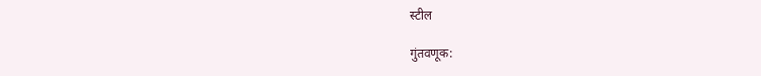स्टील

गुंतवणूक: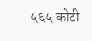५६५ कोटी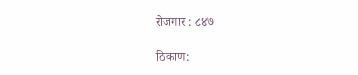रोजगार : ८४७

ठिकाण: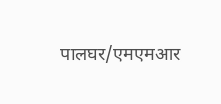पालघर/एमएमआर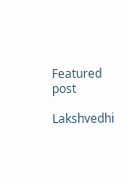Featured post

Lakshvedhi